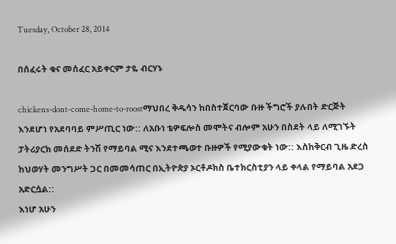Tuesday, October 28, 2014

በሰፈሩት ቁና መሰፈር አይቀርም ታዬ ብርሃኑ

chickens-dont-come-home-to-roostማህበረ ቅዱሳን ከበስተጀርባው ቡዙ ችግሮች ያሉበት ድርጅት እንደሆነ የአደባባይ ምሥጢር ነው:: ለአቡነ ቴዎፍሎስ መሞትና ብሎም አሁን በስደት ላይ ለሚገኙት ፓትሪያርክ መሰደድ ትንሽ የማይባል ሚና እንደተጫወተ ቡዙዎች የሚያውቁት ነው:: እስከቅርብ ጊዜ ድረስ ከህወሃት መንግሥት ጋር በመመሳጠር በኢትዮጵያ ኦርቶዶክስ ቤተክርስቲያን ላይ ቀላል የማይባል አደጋ አድርሷል::
እነሆ አሁን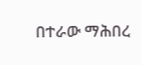በተራው ማሕበረ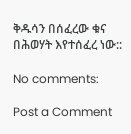ቅዱሳን በሰፈረው ቁና በሕወሃት እየተሰፈረ ነው::

No comments:

Post a Comment